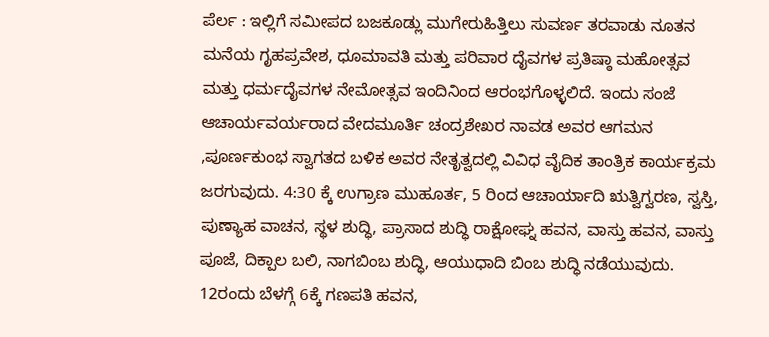ಪೆರ್ಲ : ಇಲ್ಲಿಗೆ ಸಮೀಪದ ಬಜಕೂಡ್ಲು ಮುಗೇರುಹಿತ್ತಿಲು ಸುವರ್ಣ ತರವಾಡು ನೂತನ ಮನೆಯ ಗೃಹಪ್ರವೇಶ, ಧೂಮಾವತಿ ಮತ್ತು ಪರಿವಾರ ದೈವಗಳ ಪ್ರತಿಷ್ಠಾ ಮಹೋತ್ಸವ ಮತ್ತು ಧರ್ಮದೈವಗಳ ನೇಮೋತ್ಸವ ಇಂದಿನಿಂದ ಆರಂಭಗೊಳ್ಳಲಿದೆ. ಇಂದು ಸಂಜೆ ಆಚಾರ್ಯವರ್ಯರಾದ ವೇದಮೂರ್ತಿ ಚಂದ್ರಶೇಖರ ನಾವಡ ಅವರ ಆಗಮನ ,ಪೂರ್ಣಕುಂಭ ಸ್ವಾಗತದ ಬಳಿಕ ಅವರ ನೇತೃತ್ವದಲ್ಲಿ ವಿವಿಧ ವೈದಿಕ ತಾಂತ್ರಿಕ ಕಾರ್ಯಕ್ರಮ ಜರಗುವುದು. 4:30 ಕ್ಕೆ ಉಗ್ರಾಣ ಮುಹೂರ್ತ, 5 ರಿಂದ ಆಚಾರ್ಯಾದಿ ಋತ್ವಿಗ್ವರಣ, ಸ್ವಸ್ತಿ, ಪುಣ್ಯಾಹ ವಾಚನ, ಸ್ಥಳ ಶುದ್ಧಿ, ಪ್ರಾಸಾದ ಶುದ್ಧಿ ರಾಕ್ಷೋಘ್ನ ಹವನ, ವಾಸ್ತು ಹವನ, ವಾಸ್ತು ಪೂಜೆ, ದಿಕ್ಪಾಲ ಬಲಿ, ನಾಗಬಿಂಬ ಶುದ್ಧಿ, ಆಯುಧಾದಿ ಬಿಂಬ ಶುದ್ಧಿ ನಡೆಯುವುದು.
12ರಂದು ಬೆಳಗ್ಗೆ 6ಕ್ಕೆ ಗಣಪತಿ ಹವನ,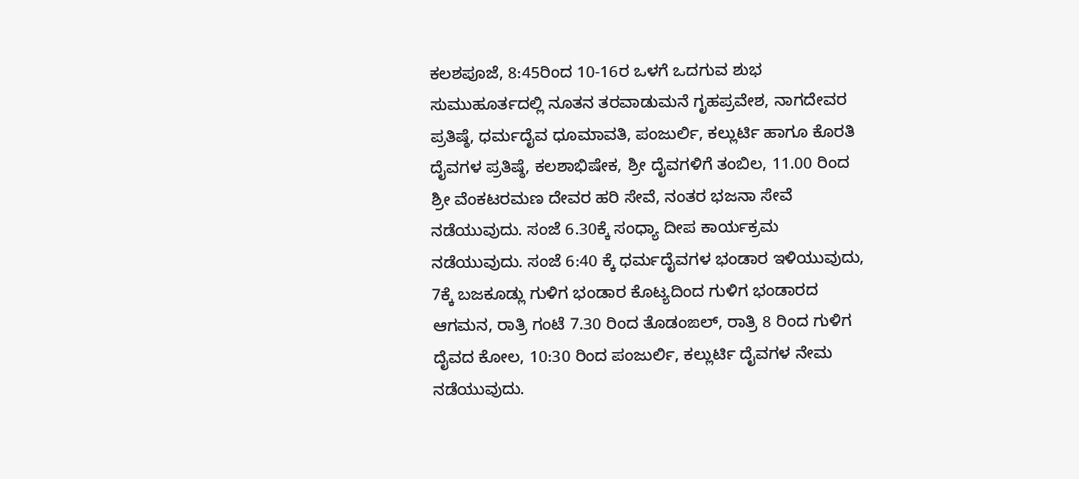ಕಲಶಪೂಜೆ, 8:45ರಿಂದ 10-16ರ ಒಳಗೆ ಒದಗುವ ಶುಭ ಸುಮುಹೂರ್ತದಲ್ಲಿ ನೂತನ ತರವಾಡುಮನೆ ಗೃಹಪ್ರವೇಶ, ನಾಗದೇವರ ಪ್ರತಿಷ್ಠೆ, ಧರ್ಮದೈವ ಧೂಮಾವತಿ, ಪಂಜುರ್ಲಿ, ಕಲ್ಲುರ್ಟಿ ಹಾಗೂ ಕೊರತಿ ದೈವಗಳ ಪ್ರತಿಷ್ಠೆ, ಕಲಶಾಭಿಷೇಕ, ಶ್ರೀ ದೈವಗಳಿಗೆ ತಂಬಿಲ, 11.00 ರಿಂದ ಶ್ರೀ ವೆಂಕಟರಮಣ ದೇವರ ಹರಿ ಸೇವೆ, ನಂತರ ಭಜನಾ ಸೇವೆ ನಡೆಯುವುದು. ಸಂಜೆ 6.30ಕ್ಕೆ ಸಂಧ್ಯಾ ದೀಪ ಕಾರ್ಯಕ್ರಮ ನಡೆಯುವುದು. ಸಂಜೆ 6:40 ಕ್ಕೆ ಧರ್ಮದೈವಗಳ ಭಂಡಾರ ಇಳಿಯುವುದು, 7ಕ್ಕೆ ಬಜಕೂಡ್ಲು ಗುಳಿಗ ಭಂಡಾರ ಕೊಟ್ಯದಿಂದ ಗುಳಿಗ ಭಂಡಾರದ ಆಗಮನ, ರಾತ್ರಿ ಗಂಟೆ 7.30 ರಿಂದ ತೊಡಂಙಲ್, ರಾತ್ರಿ 8 ರಿಂದ ಗುಳಿಗ ದೈವದ ಕೋಲ, 10:30 ರಿಂದ ಪಂಜುರ್ಲಿ, ಕಲ್ಲುರ್ಟಿ ದೈವಗಳ ನೇಮ ನಡೆಯುವುದು.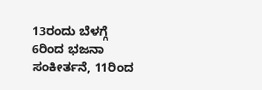13ರಂದು ಬೆಳಗ್ಗೆ 6ರಿಂದ ಭಜನಾ ಸಂಕೀರ್ತನೆ, 11ರಿಂದ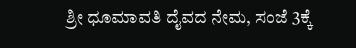ಶ್ರೀ ಧೂಮಾವತಿ ದೈವದ ನೇಮ, ಸಂಜೆ 3ಕ್ಕೆ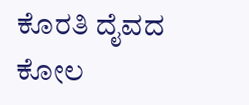ಕೊರತಿ ದೈವದ ಕೋಲ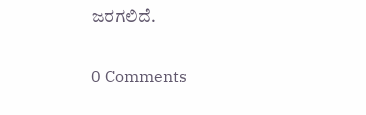ಜರಗಲಿದೆ.

0 Comments